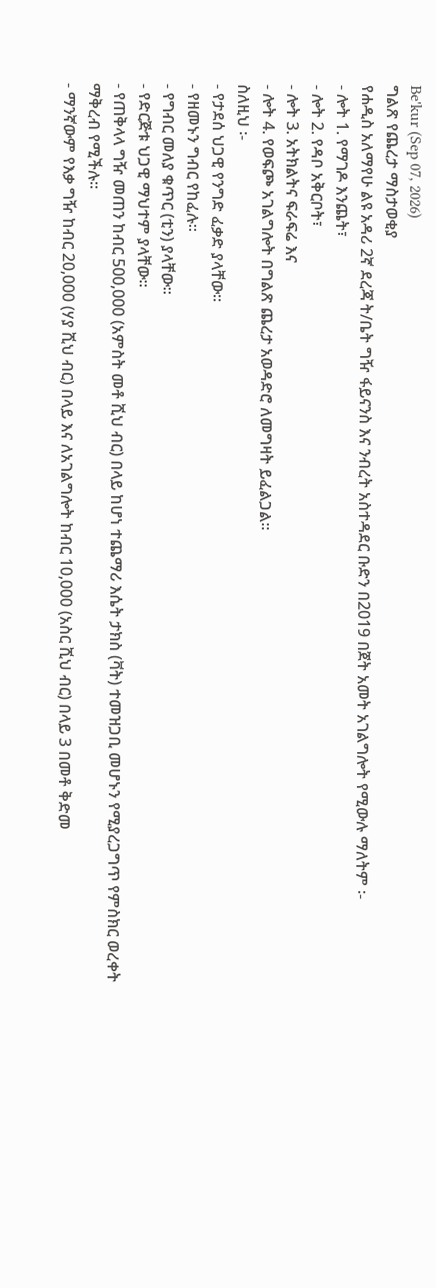Be'kur (Sep 07, 2026)
ግልጽ የጨረታ ማስታወቂያ
የሐዲስ አለማየሁ ልዩ አዳሪ 2ኛ ደረጃ ት/ቤት ግዥ ፋይናንስ እና ንብረት አስተዳደር ቡድን በ2019 በጀት አመት አገልግሎት የሚውሉ ማለትም ፡-
- ሎት 1. የማገዶ እንጨት፣
- ሎት 2. የዳቦ አቅርቦት፣
- ሎት 3. አትክልትና ፍራፍሬ እና
- ሎት 4. የወፍጮ አገልግሎት በግልጽ ጨረታ አወዳድሮ ለመግዛት ይፈልጋል፡፡
ስለዚህ ፡-
- የታደሰ ህጋዊ የንግድ ፈቃድ ያላቸው፡፡
- የዘመኑን ግብር የከፈሉ፡፡
- የግብር መለያ ቁጥር (ቲን) ያላቸው፡፡
- የድርጅቱ ህጋዊ ማህተም ያላቸው፡፡
- የጠቅላላ ግዥ መጠን ከብር 500,000 (አምስት መቶ ሺህ ብር) በላይ ከሆነ ተጨማሪ እሴት ታክስ (ቫት) ተመዝጋቢ መሆኑን የሚያረጋግጥ የምስክር ወረቀት ማቅረብ የሚችሉ፡፡
- ማንኛውም የእቃ ግዥ ከብር 20,000 (ሃያ ሺህ ብር) በላይ እና ለአገልግሎት ከብር 10,000 (አስር ሺህ ብር) በላይ 3 በመቶ ቅድመ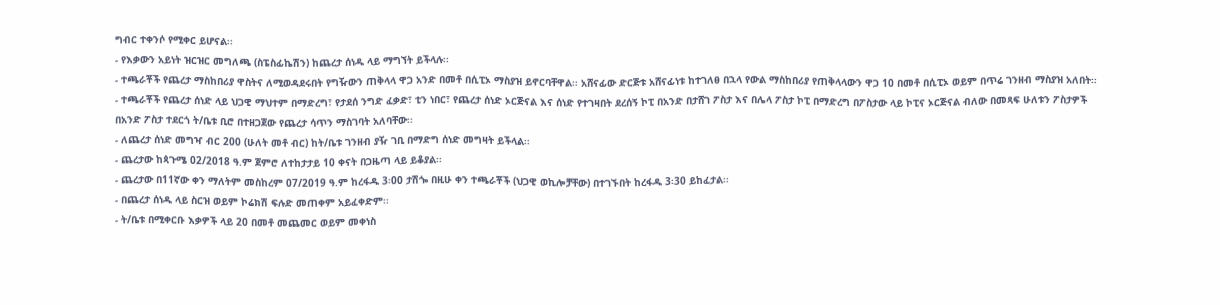ግብር ተቀንሶ የሚቀር ይሆናል፡፡
- የእቃውን አይነት ዝርዝር መግለጫ (ስፔስፊኬሽን) ከጨረታ ሰነዱ ላይ ማግኘት ይችላሉ፡፡
- ተጫራቾች የጨረታ ማስከበሪያ ዋስትና ለሚወዳደሩበት የግዥውን ጠቅላላ ዋጋ አንድ በመቶ በሲፒኦ ማስያዝ ይኖርባቸዋል፡፡ አሸናፊው ድርጅቱ አሸናፊነቱ ከተገለፀ በኋላ የውል ማስከበሪያ የጠቅላላውን ዋጋ 10 በመቶ በሲፒኦ ወይም በጥሬ ገንዘብ ማስያዝ አለበት፡፡
- ተጫራቾች የጨረታ ሰነድ ላይ ህጋዊ ማህተም በማድረግ፣ የታደሰ ንግድ ፈቃድ፣ ቲን ነበር፣ የጨረታ ሰነድ ኦርጅናል እና ሰነድ የተገዛበት ደረሰኝ ኮፒ በአንድ በታሸገ ፖስታ እና በሌላ ፖስታ ኮፒ በማድረግ በፖስታው ላይ ኮፒና ኦርጅናል ብለው በመጻፍ ሁለቱን ፖስታዎች በአንድ ፖስታ ተደርጎ ት/ቤቱ ቢሮ በተዘጋጀው የጨረታ ሳጥን ማስገባት አለባቸው፡፡
- ለጨረታ ሰነድ መግዣ ብር 200 (ሁለት መቶ ብር) ከት/ቤቱ ገንዘብ ያዥ ገቢ በማድግ ሰነድ መግዛት ይችላል፡፡
- ጨረታው ከጳጉሜ 02/2018 ዓ.ም ጀምሮ ለተከታታይ 10 ቀናት በጋዜጣ ላይ ይቆያል፡፡
- ጨረታው በ11ኛው ቀን ማለትም መስከረም 07/2019 ዓ.ም ከረፋዱ 3፡00 ታሽጐ በዚሁ ቀን ተጫራቾች (ህጋዊ ወኪሎቻቸው) በተገኙበት ከረፋዱ 3፡30 ይከፈታል፡፡
- በጨረታ ሰነዱ ላይ ስርዝ ወይም ኮሬክሽ ፍሉድ መጠቀም አይፈቀድም፡፡
- ት/ቤቱ በሚቀርቡ እቃዎች ላይ 20 በመቶ መጨመር ወይም መቀነስ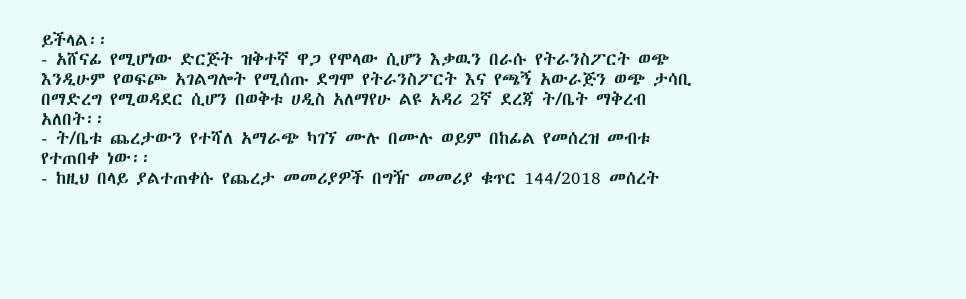ይችላል፡፡
- አሸናፊ የሚሆነው ድርጅት ዝቅተኛ ዋጋ የሞላው ሲሆን እቃዉን በራሱ የትራንስፖርት ወጭ እንዲሁም የወፍጮ አገልግሎት የሚሰጡ ደግሞ የትራንስፖርት እና የጫኝ አውራጅን ወጭ ታሳቢ በማድረግ የሚወዳደር ሲሆን በወቅቱ ሀዲስ አለማየሁ ልዩ አዳሪ 2ኛ ደረጃ ት/ቤት ማቅረብ አለበት፡፡
- ት/ቤቱ ጨረታውን የተሻለ አማራጭ ካገኘ ሙሉ በሙሉ ወይም በከፊል የመሰረዝ መብቱ የተጠበቀ ነው፡፡
- ከዚህ በላይ ያልተጠቀሱ የጨረታ መመሪያዎች በግዥ መመሪያ ቁጥር 144/2018 መሰረት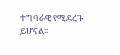ተግባራዊ የሚደረጉ ይሆናል፡፡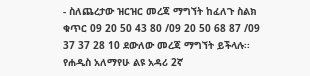- ስለጨረታው ዝርዝር መረጃ ማግኘት ከፈለጉ ስልክ ቁጥር 09 20 50 43 80 /09 20 50 68 87 /09 37 37 28 10 ደውለው መረጃ ማግኘት ይችላሉ፡፡
የሐዲስ አለማየሁ ልዩ አዳሪ 2ኛ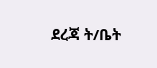ደረጃ ት/ቤት